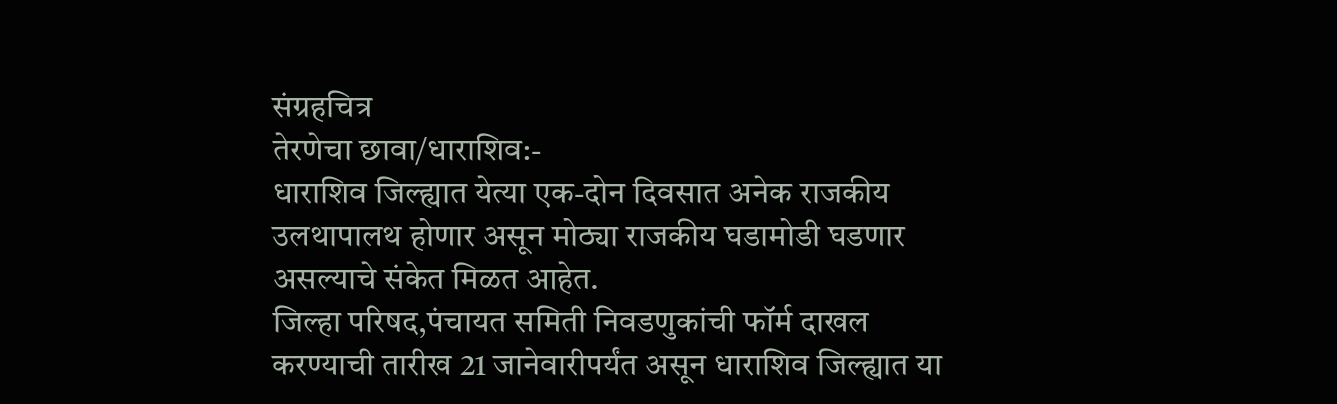संग्रहचित्र
तेरणेचा छावा/धाराशिव:-
धाराशिव जिल्ह्यात येत्या एक-दोन दिवसात अनेक राजकीय उलथापालथ होणार असून मोठ्या राजकीय घडामोडी घडणार असल्याचे संकेत मिळत आहेत.
जिल्हा परिषद,पंचायत समिती निवडणुकांची फॉर्म दाखल करण्याची तारीख 21 जानेवारीपर्यंत असून धाराशिव जिल्ह्यात या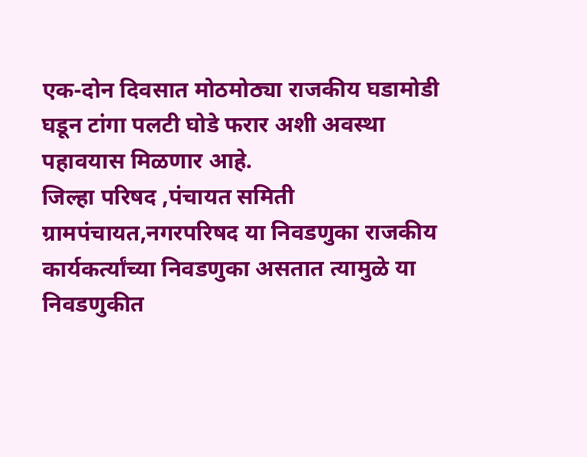एक-दोन दिवसात मोठमोठ्या राजकीय घडामोडी घडून टांगा पलटी घोडे फरार अशी अवस्था पहावयास मिळणार आहे.
जिल्हा परिषद ,पंचायत समिती ग्रामपंचायत,नगरपरिषद या निवडणुका राजकीय कार्यकर्त्यांच्या निवडणुका असतात त्यामुळे या निवडणुकीत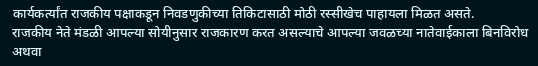कार्यकर्त्यांत राजकीय पक्षाकडून निवडणुकीच्या तिकिटासाठी मोठी रस्सीखेच पाहायला मिळत असते.
राजकीय नेते मंडळी आपल्या सोयीनुसार राजकारण करत असल्याचे आपल्या जवळच्या नातेवाईकाला बिनविरोध अथवा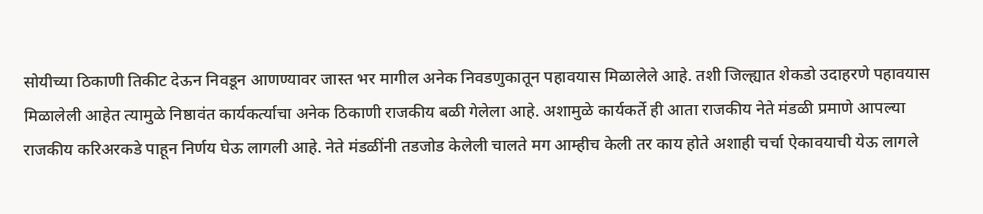सोयीच्या ठिकाणी तिकीट देऊन निवडून आणण्यावर जास्त भर मागील अनेक निवडणुकातून पहावयास मिळालेले आहे. तशी जिल्ह्यात शेकडो उदाहरणे पहावयास मिळालेली आहेत त्यामुळे निष्ठावंत कार्यकर्त्याचा अनेक ठिकाणी राजकीय बळी गेलेला आहे. अशामुळे कार्यकर्ते ही आता राजकीय नेते मंडळी प्रमाणे आपल्या राजकीय करिअरकडे पाहून निर्णय घेऊ लागली आहे. नेते मंडळींनी तडजोड केलेली चालते मग आम्हीच केली तर काय होते अशाही चर्चा ऐकावयाची येऊ लागले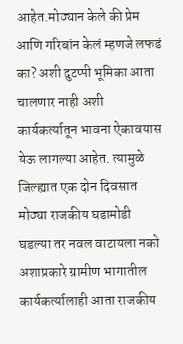आहेत.मोठ्यान केले की प्रेम आणि गरिबांन केलं म्हणजे लफडं का? अशी दुटप्पी भूमिका आता चालणार नाही अशी कार्यकर्त्यातून भावना ऐकावयास येऊ लागल्या आहेत. त्यामुळे जिल्ह्यात एक दोन दिवसात मोठ्या राजकीय घडामोडी घडल्या तर नवल वाटायला नको अशाप्रकारे ग्रामीण भागातील कार्यकर्त्यालाही आता राजकीय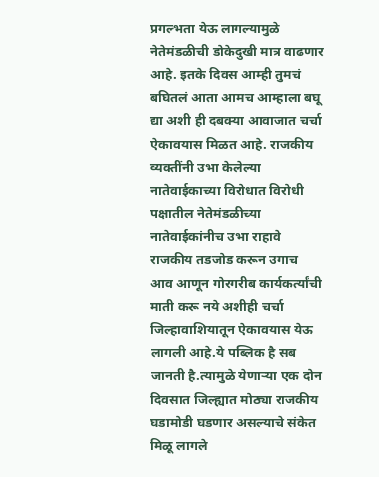प्रगल्भता येऊ लागल्यामुळे नेतेमंडळीची डोकेदुखी मात्र वाढणार आहे. इतके दिवस आम्ही तुमचं बघितलं आता आमच आम्हाला बघू द्या अशी ही दबक्या आवाजात चर्चा ऐकावयास मिळत आहे. राजकीय व्यक्तींनी उभा केलेल्या नातेवाईकाच्या विरोधात विरोधी पक्षातील नेतेमंडळीच्या नातेवाईकांनीच उभा राहावे राजकीय तडजोड करून उगाच आव आणून गोरगरीब कार्यकर्त्यांची माती करू नये अशीही चर्चा जिल्हावाशियातून ऐकावयास येऊ लागली आहे.ये पब्लिक है सब जानती है.त्यामुळे येणाऱ्या एक दोन दिवसात जिल्ह्यात मोठ्या राजकीय घडामोडी घडणार असल्याचे संकेत मिळू लागले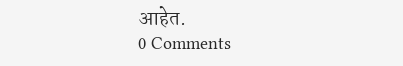आहेत.
0 Comments